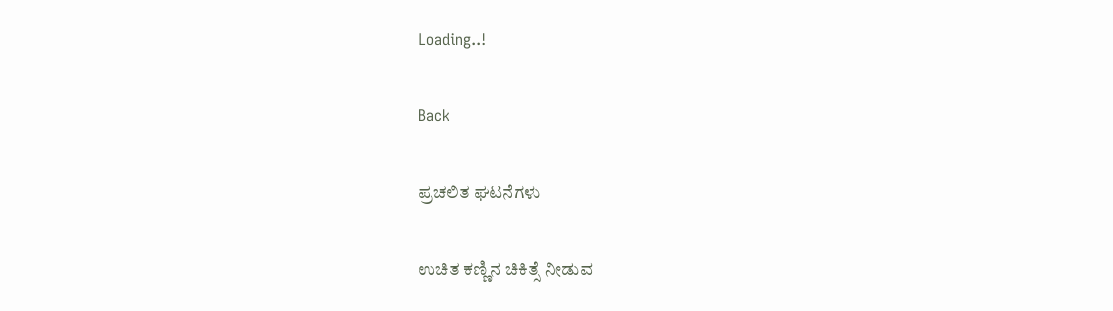Loading..!

Back

ಪ್ರಚಲಿತ ಘಟನೆಗಳು

ಉಚಿತ ಕಣ್ಣಿನ ಚಿಕಿತ್ಸೆ ನೀಡುವ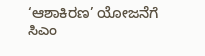‘ಆಶಾಕಿರಣ’ ಯೋಜನೆಗೆ ಸಿಎಂ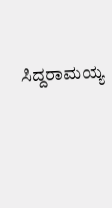ಸಿದ್ದರಾಮಯ್ಯ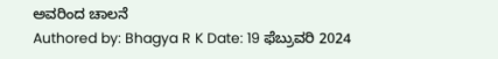ಅವರಿಂದ ಚಾಲನೆ
Authored by: Bhagya R K Date: 19 ಫೆಬ್ರುವರಿ 2024